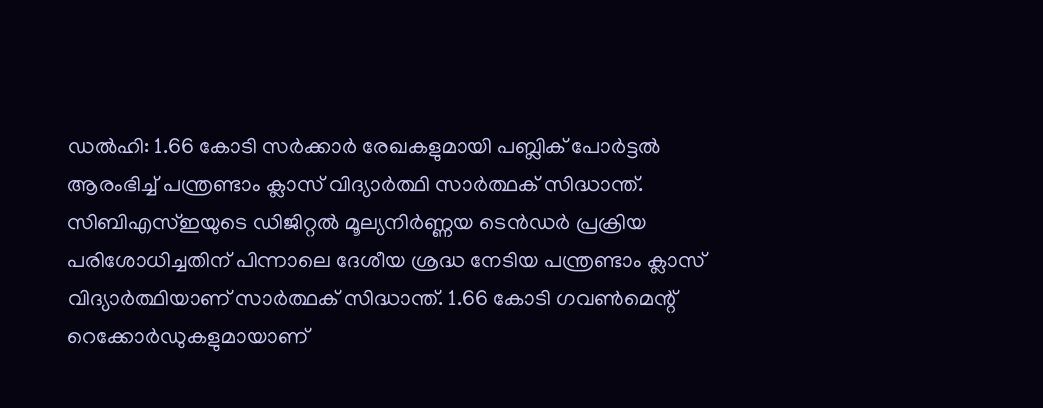ഡൽഹി: 1.66 കോടി സർക്കാർ രേഖകളുമായി പബ്ലിക് പോർട്ടൽ ആരംഭിച്ച് പന്ത്രണ്ടാം ക്ലാസ് വിദ്യാർത്ഥി സാർത്ഥക് സിദ്ധാന്ത്. സിബിഎസ്ഇയുടെ ഡിജിറ്റൽ മൂല്യനിർണ്ണയ ടെൻഡർ പ്രക്രിയ പരിശോധിച്ചതിന് പിന്നാലെ ദേശീയ ശ്രദ്ധ നേടിയ പന്ത്രണ്ടാം ക്ലാസ് വിദ്യാർത്ഥിയാണ് സാർത്ഥക് സിദ്ധാന്ത്. 1.66 കോടി ഗവൺമെന്റ് റെക്കോർഡുകളുമായാണ്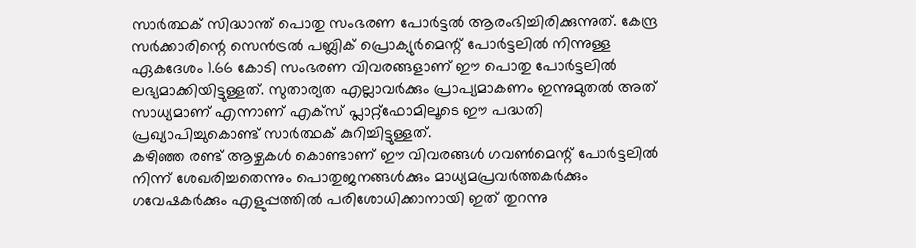സാർത്ഥക് സിദ്ധാന്ത് പൊതു സംഭരണ പോർട്ടൽ ആരംഭിച്ചിരിക്കുന്നുത്. കേന്ദ്ര സർക്കാരിന്റെ സെൻട്രൽ പബ്ലിക് പ്രൊക്യുർമെന്റ് പോർട്ടലിൽ നിന്നുള്ള ഏകദേശം 1.66 കോടി സംഭരണ വിവരങ്ങളാണ് ഈ പൊതു പോർട്ടലിൽ ലഭ്യമാക്കിയിട്ടുള്ളത്. സുതാര്യത എല്ലാവർക്കും പ്രാപ്യമാകണം ഇന്നുമുതൽ അത് സാധ്യമാണ് എന്നാണ് എക്സ് പ്ലാറ്റ്ഫോമിലൂടെ ഈ പദ്ധതി പ്രഖ്യാപിച്ചുകൊണ്ട് സാർത്ഥക് കുറിച്ചിട്ടുള്ളത്.
കഴിഞ്ഞ രണ്ട് ആഴ്ചകൾ കൊണ്ടാണ് ഈ വിവരങ്ങൾ ഗവൺമെന്റ് പോർട്ടലിൽ നിന്ന് ശേഖരിച്ചതെന്നും പൊതുജനങ്ങൾക്കും മാധ്യമപ്രവർത്തകർക്കും ഗവേഷകർക്കും എളുപ്പത്തിൽ പരിശോധിക്കാനായി ഇത് തുറന്നു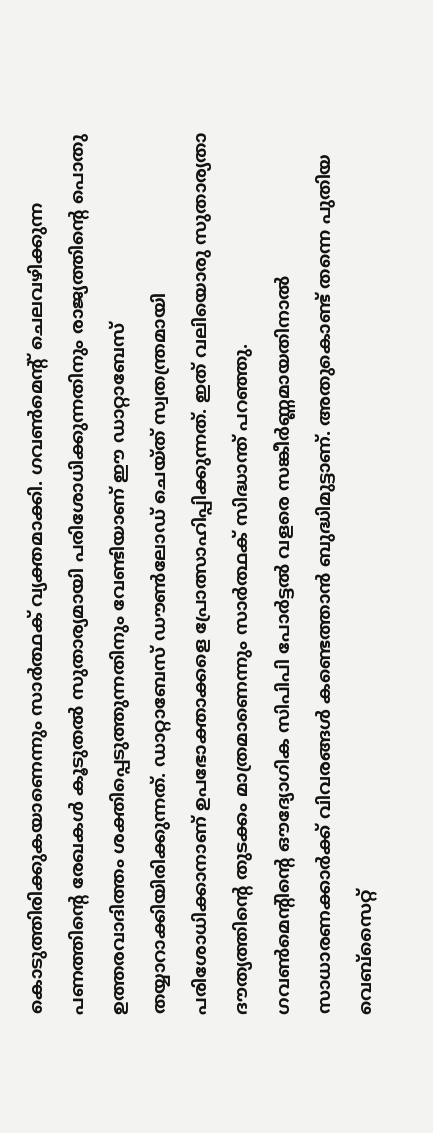കൊടുത്തിരിക്കുകയാണെന്നും സാർത്ഥക് വ്യക്തമാക്കി. ഗവൺമെന്റ് ചെലവഴിക്കുന്ന പണത്തിന്റെ രേഖകൾ കൂടുതൽ സുതാര്യമായി പരിശോധിക്കുന്നതിനും രാജ്യത്തിന്റെ പൊതു ഉത്തരവാദിത്തം ശക്തിപ്പെടുത്തുന്നതിനും വേണ്ടിയാണ് ഈ ഡാറ്റാബേസ് തയ്യാറാക്കിയിരിക്കുന്നത്. ഡാറ്റാബേസ് ഡൗൺലോഡ് ചെയ്ത് സ്വതന്ത്രമായി പരിശോധിക്കാനാണ് ഉപഭോക്താക്കളെ പ്രോത്സാഹിപ്പിക്കുന്നത്. ഇത് വലിയൊരു സുതാര്യതാ ദൗത്യത്തിന്റെ തുടക്കം മാത്രമാണെന്നും സാർത്ഥക് സിദ്ധാന്ത് പറഞ്ഞു.
ഗവൺമെന്റിന്റെ ഔദ്യോഗിക സിപിപി പോർട്ടൽ വളരെ സങ്കീർണ്ണമായതിനാൽ സാധാരണക്കാർക്ക് വിവരങ്ങൾ കണ്ടെത്താൻ ബുദ്ധിമുട്ടാണ്. അതുകൊണ്ട് തന്നെ പുതിയ വെബ്സൈറ്റ്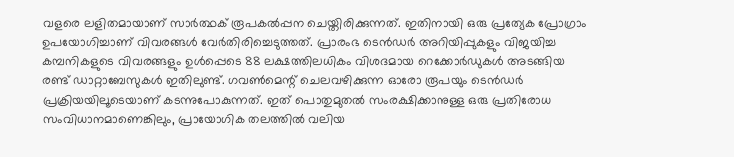വളരെ ലളിതമായാണ് സാർത്ഥക് രൂപകൽപ്പന ചെയ്തിരിക്കുന്നത്. ഇതിനായി ഒരു പ്രത്യേക പ്രോഗ്രാം ഉപയോഗിച്ചാണ് വിവരങ്ങൾ വേർതിരിച്ചെടുത്തത്. പ്രാരംഭ ടെൻഡർ അറിയിപ്പുകളും വിജയിച്ച കമ്പനികളുടെ വിവരങ്ങളും ഉൾപ്പെടെ 88 ലക്ഷത്തിലധികം വിശദമായ റെക്കോർഡുകൾ അടങ്ങിയ രണ്ട് ഡാറ്റാബേസുകൾ ഇതിലുണ്ട്. ഗവൺമെന്റ് ചെലവഴിക്കുന്ന ഓരോ രൂപയും ടെൻഡർ പ്രക്രിയയിലൂടെയാണ് കടന്നുപോകുന്നത്. ഇത് പൊതുമുതൽ സംരക്ഷിക്കാനുള്ള ഒരു പ്രതിരോധ സംവിധാനമാണെങ്കിലും, പ്രായോഗിക തലത്തിൽ വലിയ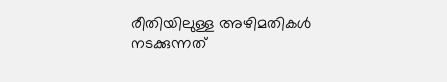രീതിയിലുള്ള അഴിമതികൾ നടക്കുന്നത്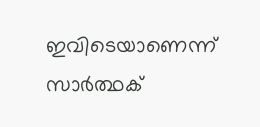ഇവിടെയാണെന്ന് സാർത്ഥക്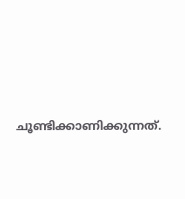ചൂണ്ടിക്കാണിക്കുന്നത്.